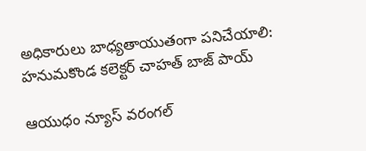అధికారులు బాధ్యతాయుతంగా పనిచేయాలి: హనుమకొండ కలెక్టర్ చాహత్ బాజ్ పాయ్

ఆయుధం న్యూస్ వ‌రంగ‌ల్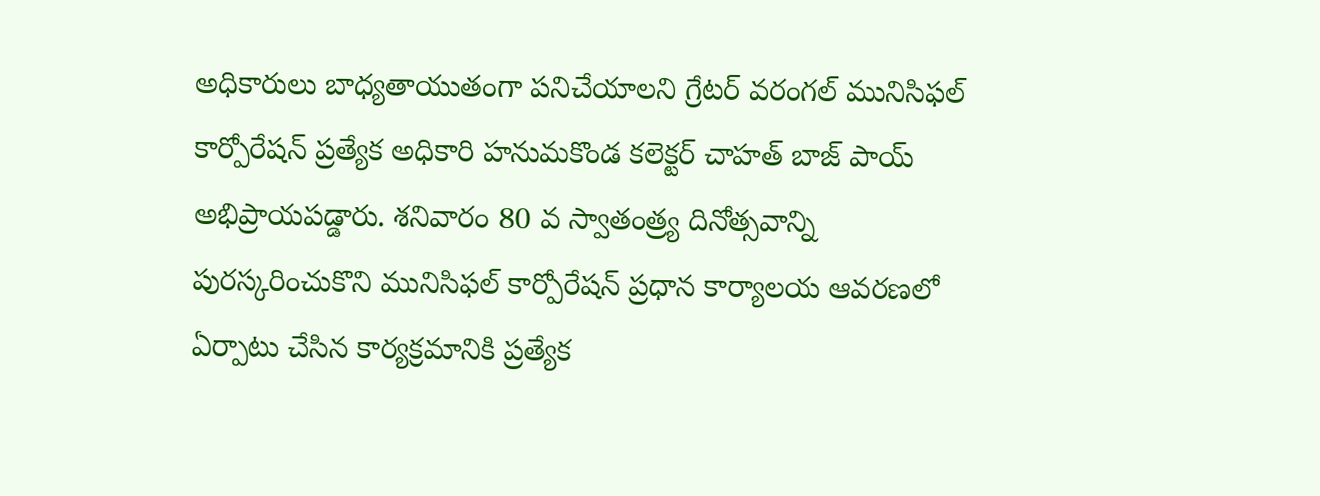అధికారులు బాధ్యతాయుతంగా పనిచేయాలని గ్రేట‌ర్ వ‌రంగ‌ల్ మునిసిఫ‌ల్ కార్పోరేష‌న్ ప్రత్యేక అధికారి హనుమకొండ కలెక్టర్ చాహత్ బాజ్ పాయ్ అభిప్రాయపడ్డారు. శనివారం 80 వ స్వాతంత్ర్య దినోత్సవాన్ని పురస్కరించుకొని మునిసిఫ‌ల్ కార్పోరేష‌న్ ప్రధాన కార్యాలయ ఆవరణలో ఏర్పాటు చేసిన కార్యక్రమానికి ప్రత్యేక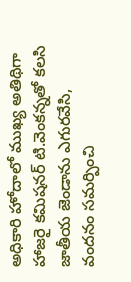అధికారి హోదాలో ముఖ్య అతిథిగా హాజరై కమిషనర్ టి.వెంకన్నతో కలసి జాతీయ జెండాను ఎగురవేసి, వందనం సమర్పించి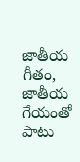జాతీయ గీతం, జాతీయ గేయంతో పాటు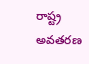రాష్ట్ర అవతరణ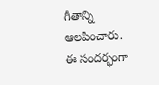గీతాన్ని ఆలపించారు. ఈ సందర్భంగా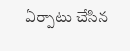ఏర్పాటు చేసిన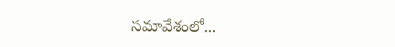సమావేశంలో...